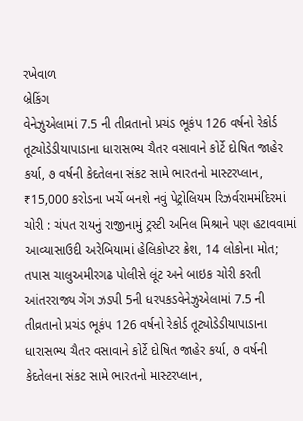રખેવાળ
બ્રેકિંગ
વેનેઝુએલામાં 7.5 ની તીવ્રતાનો પ્રચંડ ભૂકંપ 126 વર્ષનો રેકોર્ડ તૂટ્યોડેડીયાપાડાના ધારાસભ્ય ચૈતર વસાવાને કોર્ટે દોષિત જાહેર કર્યા, ૭ વર્ષની કેદતેલના સંકટ સામે ભારતનો માસ્ટરપ્લાન, ₹15,000 કરોડના ખર્ચે બનશે નવું પેટ્રોલિયમ રિઝર્વરામમંદિરમાં ચોરી : ચંપત રાયનું રાજીનામું ટ્રસ્ટી અનિલ મિશ્રાને પણ હટાવવામાં આવ્યાસાઉદી અરેબિયામાં હેલિકોપ્ટર ક્રેશ, 14 લોકોના મોત; તપાસ ચાલુઅમીરગઢ પોલીસે લૂંટ અને બાઇક ચોરી કરતી આંતરરાજ્ય ગેંગ ઝડપી 5ની ધરપકડવેનેઝુએલામાં 7.5 ની તીવ્રતાનો પ્રચંડ ભૂકંપ 126 વર્ષનો રેકોર્ડ તૂટ્યોડેડીયાપાડાના ધારાસભ્ય ચૈતર વસાવાને કોર્ટે દોષિત જાહેર કર્યા, ૭ વર્ષની કેદતેલના સંકટ સામે ભારતનો માસ્ટરપ્લાન,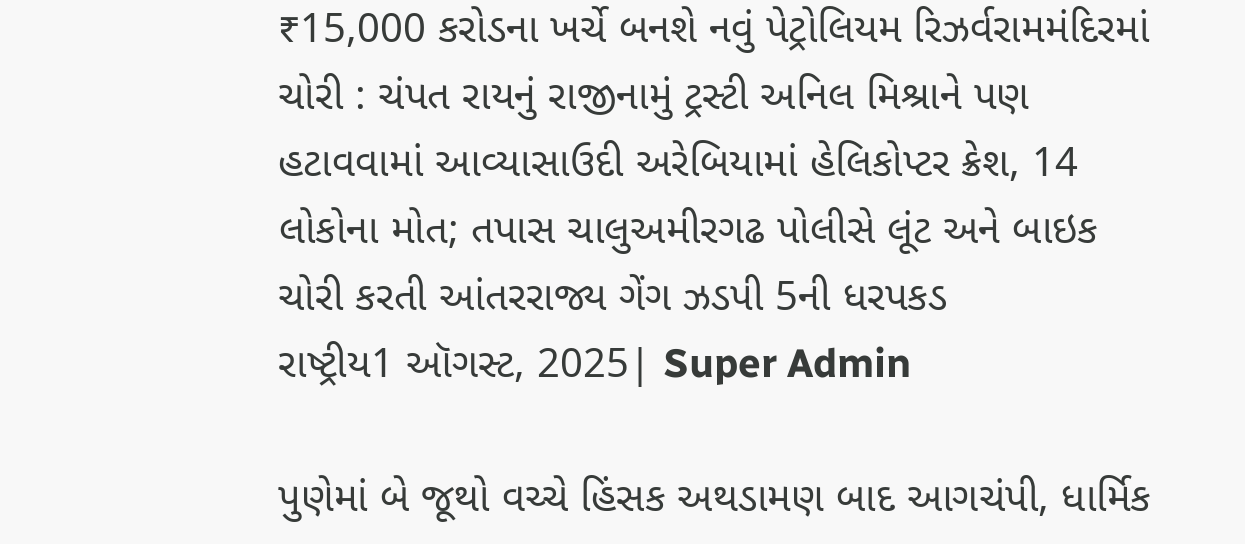₹15,000 કરોડના ખર્ચે બનશે નવું પેટ્રોલિયમ રિઝર્વરામમંદિરમાં ચોરી : ચંપત રાયનું રાજીનામું ટ્રસ્ટી અનિલ મિશ્રાને પણ હટાવવામાં આવ્યાસાઉદી અરેબિયામાં હેલિકોપ્ટર ક્રેશ, 14 લોકોના મોત; તપાસ ચાલુઅમીરગઢ પોલીસે લૂંટ અને બાઇક ચોરી કરતી આંતરરાજ્ય ગેંગ ઝડપી 5ની ધરપકડ
રાષ્ટ્રીય1 ઑગસ્ટ, 2025| Super Admin

પુણેમાં બે જૂથો વચ્ચે હિંસક અથડામણ બાદ આગચંપી, ધાર્મિક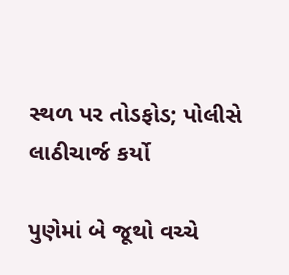સ્થળ પર તોડફોડ; પોલીસે લાઠીચાર્જ કર્યો

પુણેમાં બે જૂથો વચ્ચે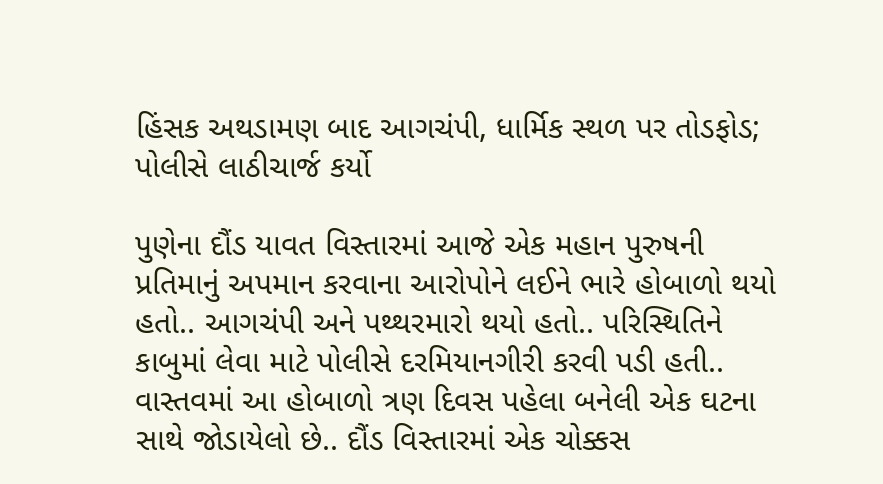હિંસક અથડામણ બાદ આગચંપી, ધાર્મિક સ્થળ પર તોડફોડ; પોલીસે લાઠીચાર્જ કર્યો

પુણેના દૌંડ યાવત વિસ્તારમાં આજે એક મહાન પુરુષની પ્રતિમાનું અપમાન કરવાના આરોપોને લઈને ભારે હોબાળો થયો હતો.. આગચંપી અને પથ્થરમારો થયો હતો.. પરિસ્થિતિને કાબુમાં લેવા માટે પોલીસે દરમિયાનગીરી કરવી પડી હતી.. વાસ્તવમાં આ હોબાળો ત્રણ દિવસ પહેલા બનેલી એક ઘટના સાથે જોડાયેલો છે.. દૌંડ વિસ્તારમાં એક ચોક્કસ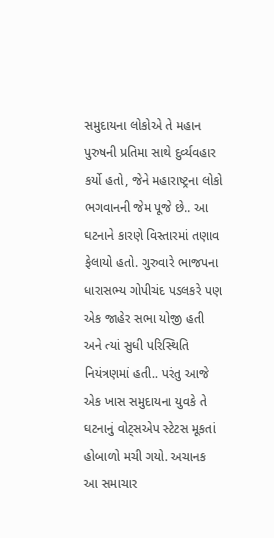સમુદાયના લોકોએ તે મહાન પુરુષની પ્રતિમા સાથે દુર્વ્યવહાર કર્યો હતો, જેને મહારાષ્ટ્રના લોકો ભગવાનની જેમ પૂજે છે.. આ ઘટનાને કારણે વિસ્તારમાં તણાવ ફેલાયો હતો. ગુરુવારે ભાજપના ધારાસભ્ય ગોપીચંદ પડલકરે પણ એક જાહેર સભા યોજી હતી અને ત્યાં સુધી પરિસ્થિતિ નિયંત્રણમાં હતી.. પરંતુ આજે એક ખાસ સમુદાયના યુવકે તે ઘટનાનું વોટ્સએપ સ્ટેટસ મૂકતાં હોબાળો મચી ગયો. અચાનક આ સમાચાર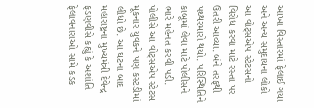આખા વિસ્તારમાં ફેલાઈ ગયા અને અન્ય સમુદાયના લોકો આ વોટ્સએપ સ્ટેટસનો વિરોધ કરવા માટે રસ્તા પર ઉતરી આવ્યા. બંને તરફથી પથ્થરમારો થયો. પરિસ્થિતિને કાબૂમાં લેવા માટે પોલીસને ભારે મહેનત કરવી પડી. પોલીસે આ વોટ્સએપ સ્ટેટસ મૂકનાર યુવકને પણ કસ્ટડીમાં લીધો છે. આ ઘટના બાદ મહારાષ્ટ્રના મુખ્યમંત્રી દેવેન્દ્ર ફડણવીસે કહ્યું કે અશાંતિ ફેલાવનારાઓ સામે કડક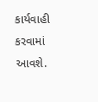કાર્યવાહી કરવામાં આવશે.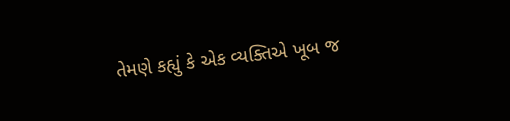તેમણે કહ્યું કે એક વ્યક્તિએ ખૂબ જ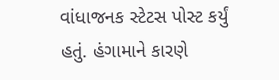વાંધાજનક સ્ટેટસ પોસ્ટ કર્યું હતું. હંગામાને કારણે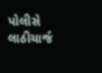પોલીસે લાઠીચાર્જ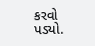કરવો પડ્યો.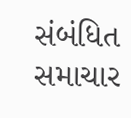સંબંધિત સમાચાર